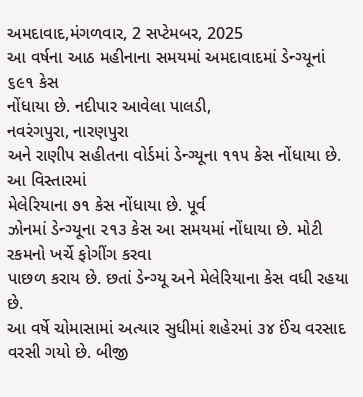અમદાવાદ,મંગળવાર, 2 સપ્ટેમબર, 2025
આ વર્ષના આઠ મહીનાના સમયમાં અમદાવાદમાં ડેન્ગ્યૂનાં ૬૯૧ કેસ
નોંધાયા છે. નદીપાર આવેલા પાલડી,
નવરંગપુરા, નારણપુરા
અને રાણીપ સહીતના વોર્ડમાં ડેન્ગ્યૂના ૧૧૫ કેસ નોંધાયા છે. આ વિસ્તારમાં
મેલેરિયાના ૭૧ કેસ નોંધાયા છે. પૂર્વ
ઝોનમાં ડેન્ગ્યૂના ૨૧૩ કેસ આ સમયમાં નોંધાયા છે. મોટી રકમનો ખર્ચે ફોગીંગ કરવા
પાછળ કરાય છે. છતાં ડેન્ગ્યૂ અને મેલેરિયાના કેસ વધી રહયા છે.
આ વર્ષે ચોમાસામાં અત્યાર સુધીમાં શહેરમાં ૩૪ ઈંચ વરસાદ
વરસી ગયો છે. બીજી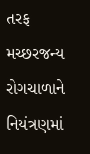તરફ મચ્છરજન્ય
રોગચાળાને નિયંત્રણમાં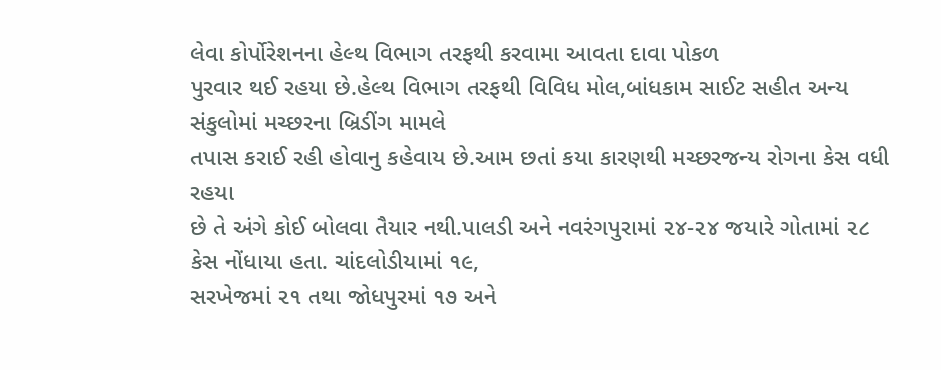લેવા કોર્પોરેશનના હેલ્થ વિભાગ તરફથી કરવામા આવતા દાવા પોકળ
પુરવાર થઈ રહયા છે.હેલ્થ વિભાગ તરફથી વિવિધ મોલ,બાંધકામ સાઈટ સહીત અન્ય સંકુલોમાં મચ્છરના બ્રિડીંગ મામલે
તપાસ કરાઈ રહી હોવાનુ કહેવાય છે.આમ છતાં કયા કારણથી મચ્છરજન્ય રોગના કેસ વધી રહયા
છે તે અંગે કોઈ બોલવા તૈયાર નથી.પાલડી અને નવરંગપુરામાં ૨૪-૨૪ જયારે ગોતામાં ૨૮
કેસ નોંધાયા હતા. ચાંદલોડીયામાં ૧૯,
સરખેજમાં ૨૧ તથા જોધપુરમાં ૧૭ અને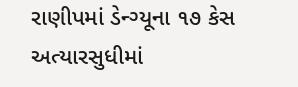રાણીપમાં ડેન્ગ્યૂના ૧૭ કેસ અત્યારસુધીમાં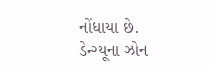નોંધાયા છે.
ડેન્ગ્યૂના ઝોન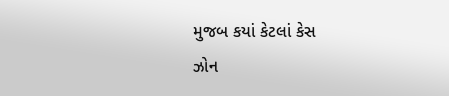મુજબ કયાં કેટલાં કેસ
ઝોન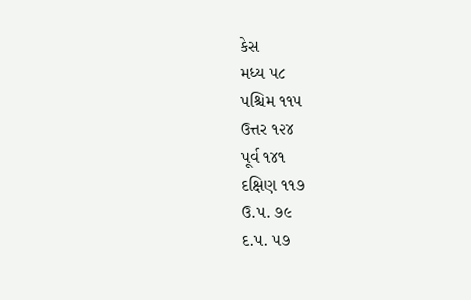કેસ
મધ્ય ૫૮
પશ્ચિમ ૧૧૫
ઉત્તર ૧૨૪
પૂર્વ ૧૪૧
દક્ષિણ ૧૧૭
ઉ.પ. ૭૯
દ.પ. ૫૭